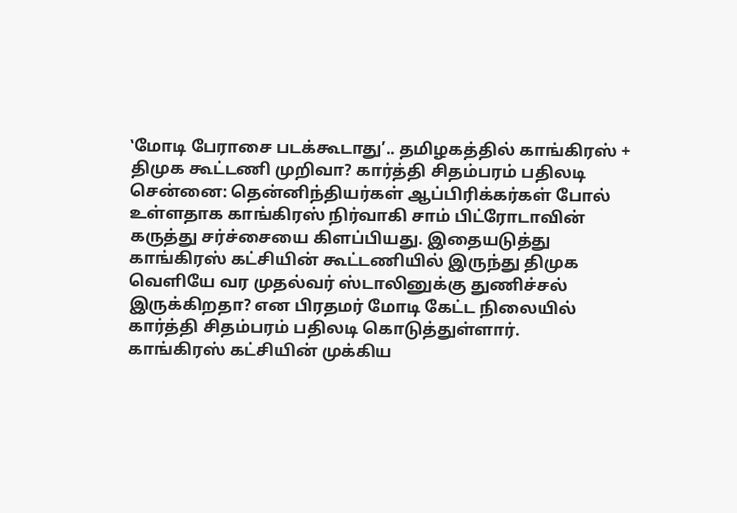‛மோடி பேராசை படக்கூடாது’.. தமிழகத்தில் காங்கிரஸ் + திமுக கூட்டணி முறிவா? கார்த்தி சிதம்பரம் பதிலடி
சென்னை: தென்னிந்தியர்கள் ஆப்பிரிக்கர்கள் போல் உள்ளதாக காங்கிரஸ் நிர்வாகி சாம் பிட்ரோடாவின் கருத்து சர்ச்சையை கிளப்பியது. இதையடுத்து காங்கிரஸ் கட்சியின் கூட்டணியில் இருந்து திமுக வெளியே வர முதல்வர் ஸ்டாலினுக்கு துணிச்சல் இருக்கிறதா? என பிரதமர் மோடி கேட்ட நிலையில் கார்த்தி சிதம்பரம் பதிலடி கொடுத்துள்ளார்.
காங்கிரஸ் கட்சியின் முக்கிய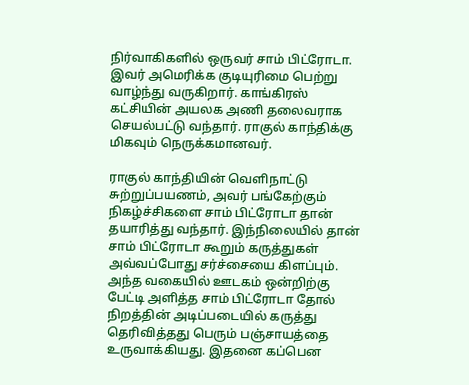நிர்வாகிகளில் ஒருவர் சாம் பிட்ரோடா. இவர் அமெரிக்க குடியுரிமை பெற்று வாழ்ந்து வருகிறார். காங்கிரஸ் கட்சியின் அயலக அணி தலைவராக செயல்பட்டு வந்தார். ராகுல் காந்திக்கு மிகவும் நெருக்கமானவர்.

ராகுல் காந்தியின் வெளிநாட்டு சுற்றுப்பயணம், அவர் பங்கேற்கும் நிகழ்ச்சிகளை சாம் பிட்ரோடா தான் தயாரித்து வந்தார். இந்நிலையில் தான் சாம் பிட்ரோடா கூறும் கருத்துகள் அவ்வப்போது சர்ச்சையை கிளப்பும்.
அந்த வகையில் ஊடகம் ஒன்றிற்கு பேட்டி அளித்த சாம் பிட்ரோடா தோல் நிறத்தின் அடிப்படையில் கருத்து தெரிவித்தது பெரும் பஞ்சாயத்தை உருவாக்கியது. இதனை கப்பென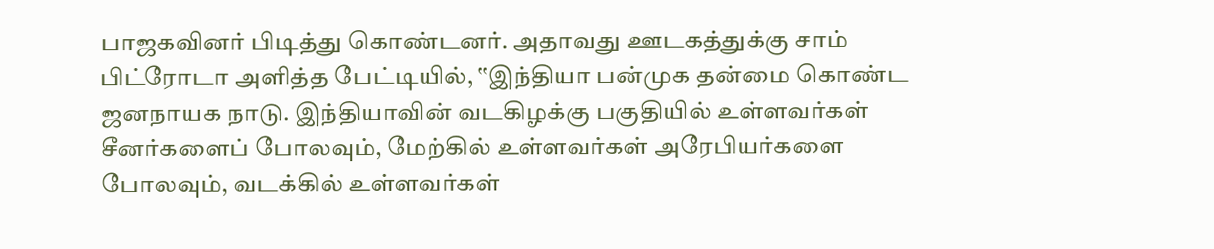பாஜகவினர் பிடித்து கொண்டனர். அதாவது ஊடகத்துக்கு சாம் பிட்ரோடா அளித்த பேட்டியில், ‛‛இந்தியா பன்முக தன்மை கொண்ட ஜனநாயக நாடு. இந்தியாவின் வடகிழக்கு பகுதியில் உள்ளவர்கள் சீனர்களைப் போலவும், மேற்கில் உள்ளவர்கள் அரேபியர்களை போலவும், வடக்கில் உள்ளவர்கள்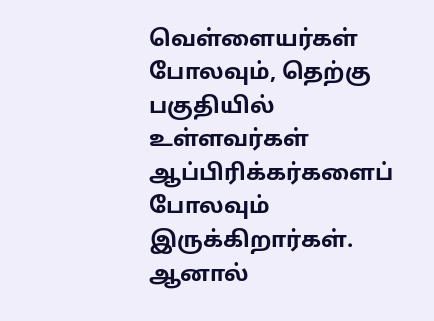வெள்ளையர்கள் போலவும், தெற்கு பகுதியில் உள்ளவர்கள் ஆப்பிரிக்கர்களைப் போலவும் இருக்கிறார்கள். ஆனால்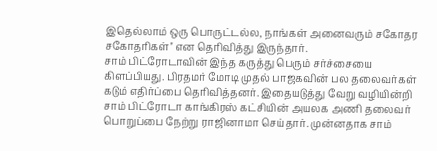இதெல்லாம் ஒரு பொருட்டல்ல, நாங்கள் அனைவரும் சகோதர சகோதரிகள்'' என தெரிவித்து இருந்தார்.
சாம் பிட்ரோடாவின் இந்த கருத்து பெரும் சர்ச்சையை கிளப்பியது. பிரதமர் மோடி முதல் பாஜகவின் பல தலைவர்கள் கடும் எதிர்ப்பை தெரிவித்தனர். இதையடுத்து வேறு வழியின்றி சாம் பிட்ரோடா காங்கிரஸ் கட்சியின் அயலக அணி தலைவர் பொறுப்பை நேற்று ராஜினாமா செய்தார். முன்னதாக சாம்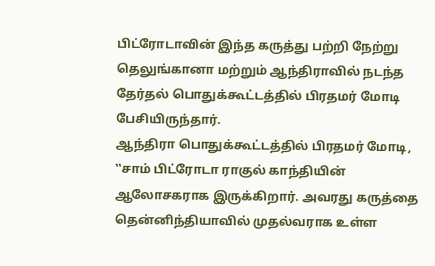பிட்ரோடாவின் இந்த கருத்து பற்றி நேற்று தெலுங்கானா மற்றும் ஆந்திராவில் நடந்த தேர்தல் பொதுக்கூட்டத்தில் பிரதமர் மோடி பேசியிருந்தார்.
ஆந்திரா பொதுக்கூட்டத்தில் பிரதமர் மோடி, ‛‛சாம் பிட்ரோடா ராகுல் காந்தியின் ஆலோசகராக இருக்கிறார். அவரது கருத்தை தென்னிந்தியாவில் முதல்வராக உள்ள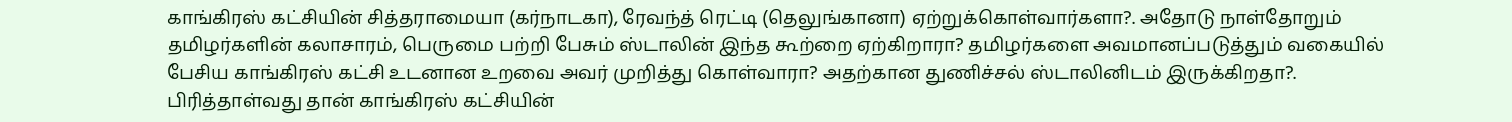காங்கிரஸ் கட்சியின் சித்தராமையா (கர்நாடகா), ரேவந்த் ரெட்டி (தெலுங்கானா) ஏற்றுக்கொள்வார்களா?. அதோடு நாள்தோறும் தமிழர்களின் கலாசாரம், பெருமை பற்றி பேசும் ஸ்டாலின் இந்த கூற்றை ஏற்கிறாரா? தமிழர்களை அவமானப்படுத்தும் வகையில் பேசிய காங்கிரஸ் கட்சி உடனான உறவை அவர் முறித்து கொள்வாரா? அதற்கான துணிச்சல் ஸ்டாலினிடம் இருக்கிறதா?. பிரித்தாள்வது தான் காங்கிரஸ் கட்சியின்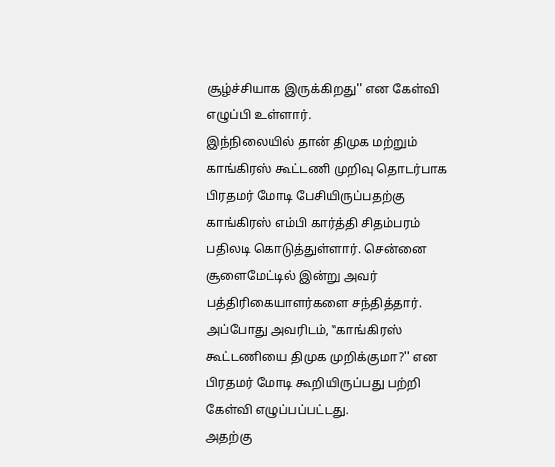சூழ்ச்சியாக இருக்கிறது'' என கேள்வி எழுப்பி உள்ளார்.
இந்நிலையில் தான் திமுக மற்றும் காங்கிரஸ் கூட்டணி முறிவு தொடர்பாக பிரதமர் மோடி பேசியிருப்பதற்கு காங்கிரஸ் எம்பி கார்த்தி சிதம்பரம் பதிலடி கொடுத்துள்ளார். சென்னை சூளைமேட்டில் இன்று அவர் பத்திரிகையாளர்களை சந்தித்தார். அப்போது அவரிடம், ‛‛காங்கிரஸ் கூட்டணியை திமுக முறிக்குமா?'' என பிரதமர் மோடி கூறியிருப்பது பற்றி கேள்வி எழுப்பப்பட்டது.
அதற்கு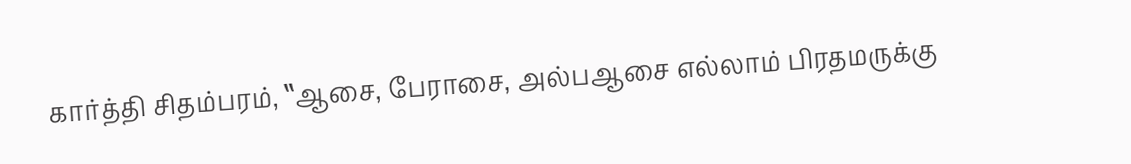கார்த்தி சிதம்பரம், ‛‛ஆசை, பேராசை, அல்பஆசை எல்லாம் பிரதமருக்கு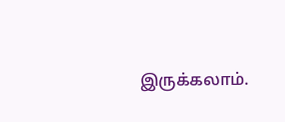இருக்கலாம்.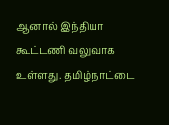ஆனால் இந்தியா கூட்டணி வலுவாக உள்ளது. தமிழ்நாட்டை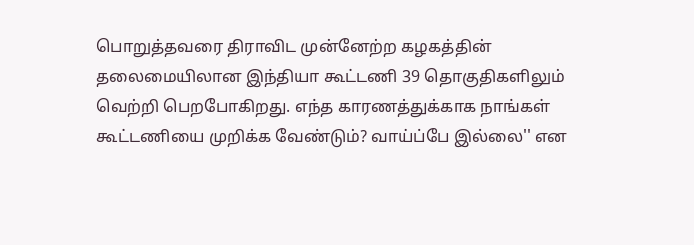பொறுத்தவரை திராவிட முன்னேற்ற கழகத்தின் தலைமையிலான இந்தியா கூட்டணி 39 தொகுதிகளிலும் வெற்றி பெறபோகிறது. எந்த காரணத்துக்காக நாங்கள் கூட்டணியை முறிக்க வேண்டும்? வாய்ப்பே இல்லை'' என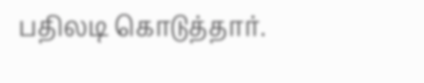பதிலடி கொடுத்தார்.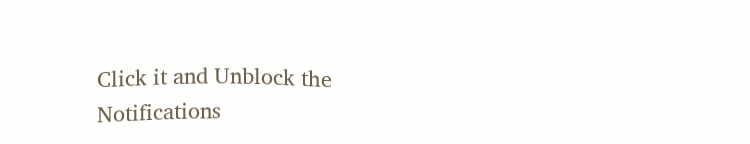Click it and Unblock the Notifications